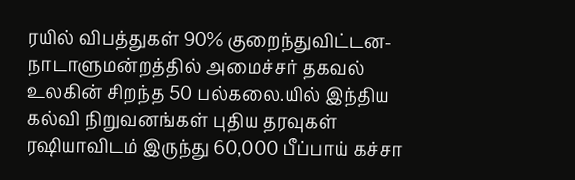ரயில் விபத்துகள் 90% குறைந்துவிட்டன- நாடாளுமன்றத்தில் அமைச்சர் தகவல் உலகின் சிறந்த 50 பல்கலை.யில் இந்திய கல்வி நிறுவனங்கள் புதிய தரவுகள் ரஷியாவிடம் இருந்து 60,000 பீப்பாய் கச்சா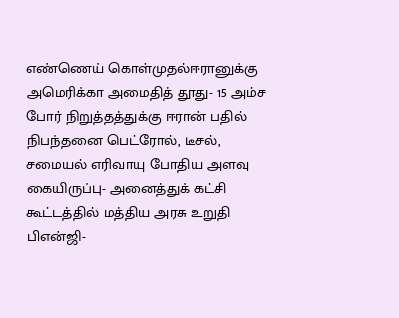எண்ணெய் கொள்முதல்ஈரானுக்கு அமெரிக்கா அமைதித் தூது- 15 அம்ச போர் நிறுத்தத்துக்கு ஈரான் பதில் நிபந்தனை பெட்ரோல், டீசல், சமையல் எரிவாயு போதிய அளவு கையிருப்பு- அனைத்துக் கட்சி கூட்டத்தில் மத்திய அரசு உறுதி பிஎன்ஜி-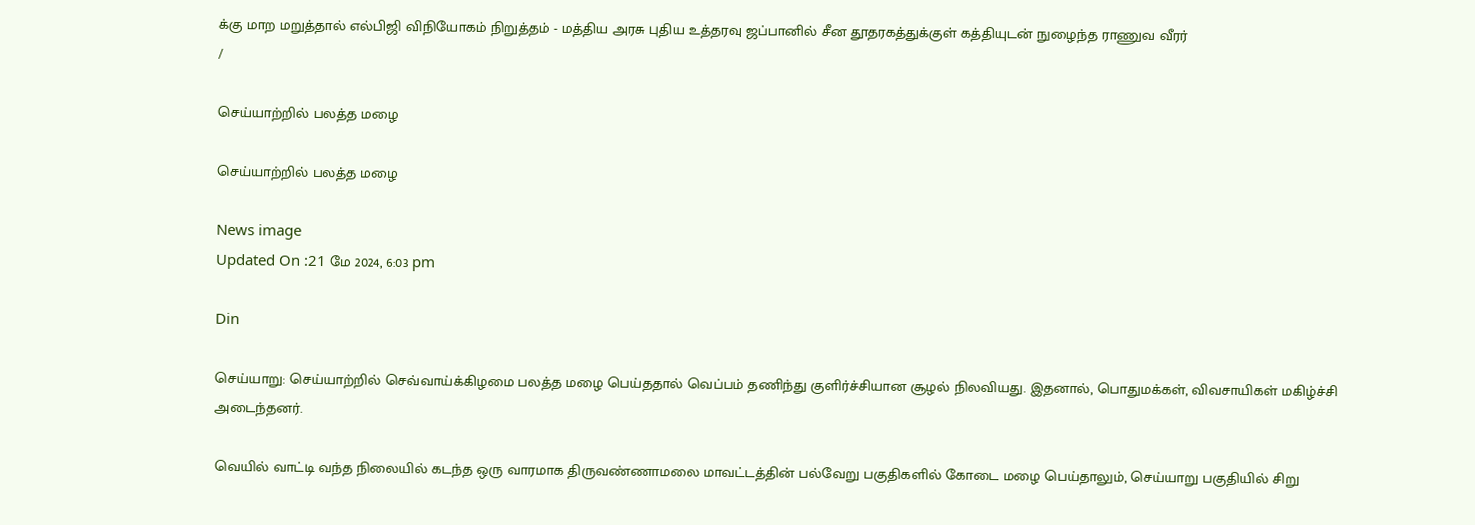க்கு மாற மறுத்தால் எல்பிஜி விநியோகம் நிறுத்தம் - மத்திய அரசு புதிய உத்தரவு ஜப்பானில் சீன தூதரகத்துக்குள் கத்தியுடன் நுழைந்த ராணுவ வீரர்
/

செய்யாற்றில் பலத்த மழை

செய்யாற்றில் பலத்த மழை

News image
Updated On :21 மே 2024, 6:03 pm

Din

செய்யாறு: செய்யாற்றில் செவ்வாய்க்கிழமை பலத்த மழை பெய்ததால் வெப்பம் தணிந்து குளிர்ச்சியான சூழல் நிலவியது. இதனால், பொதுமக்கள், விவசாயிகள் மகிழ்ச்சி அடைந்தனர்.

வெயில் வாட்டி வந்த நிலையில் கடந்த ஒரு வாரமாக திருவண்ணாமலை மாவட்டத்தின் பல்வேறு பகுதிகளில் கோடை மழை பெய்தாலும், செய்யாறு பகுதியில் சிறு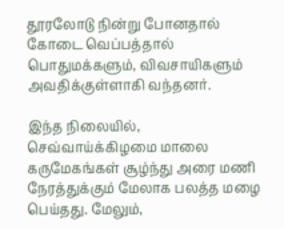தூரலோடு நின்று போனதால் கோடை வெப்பத்தால் பொதுமக்களும், விவசாயிகளும் அவதிக்குள்ளாகி வந்தனர்.

இந்த நிலையில், செவ்வாய்க்கிழமை மாலை கருமேகங்கள் சூழ்ந்து அரை மணி நேரத்துக்கும் மேலாக பலத்த மழை பெய்தது. மேலும்,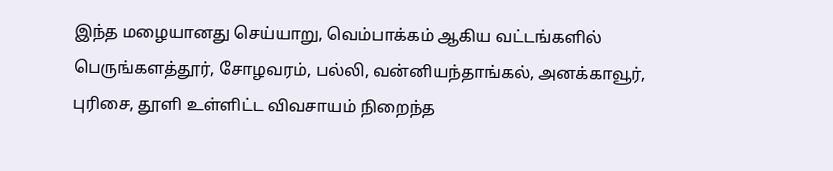இந்த மழையானது செய்யாறு, வெம்பாக்கம் ஆகிய வட்டங்களில் பெருங்களத்தூர், சோழவரம், பல்லி, வன்னியந்தாங்கல், அனக்காவூர், புரிசை, தூளி உள்ளிட்ட விவசாயம் நிறைந்த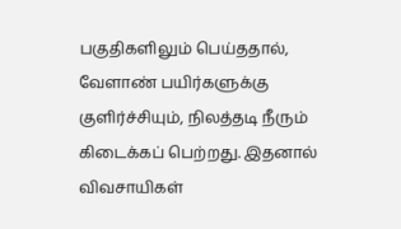பகுதிகளிலும் பெய்ததால், வேளாண் பயிர்களுக்கு குளிர்ச்சியும், நிலத்தடி நீரும் கிடைக்கப் பெற்றது. இதனால் விவசாயிகள்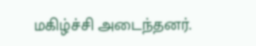மகிழ்ச்சி அடைந்தனர்.